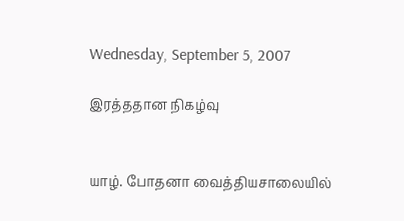Wednesday, September 5, 2007

இரத்ததான நிகழ்வு


யாழ். போதனா வைத்தியசாலையில்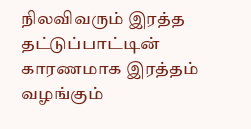நிலவிவரும் இரத்த தட்டுப்பாட்டின் காரணமாக இரத்தம் வழங்கும்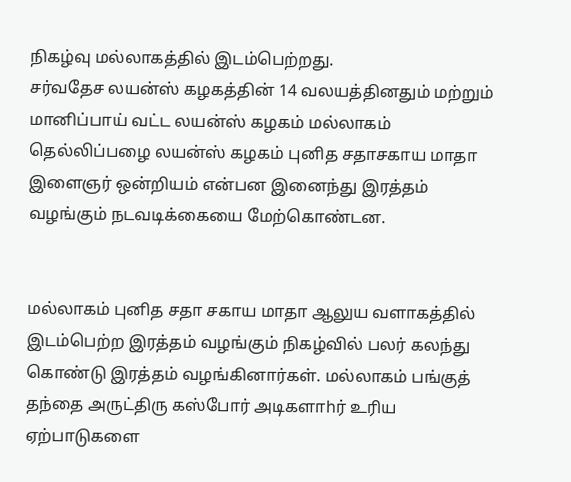நிகழ்வு மல்லாகத்தில் இடம்பெற்றது.
சர்வதேச லயன்ஸ் கழகத்தின் 14 வலயத்தினதும் மற்றும் மானிப்பாய் வட்ட லயன்ஸ் கழகம் மல்லாகம் தெல்லிப்பழை லயன்ஸ் கழகம் புனித சதாசகாய மாதா இளைஞர் ஒன்றியம் என்பன இனைந்து இரத்தம் வழங்கும் நடவடிக்கையை மேற்கொண்டன.


மல்லாகம் புனித சதா சகாய மாதா ஆலுய வளாகத்தில் இடம்பெற்ற இரத்தம் வழங்கும் நிகழ்வில் பலர் கலந்து கொண்டு இரத்தம் வழங்கினார்கள். மல்லாகம் பங்குத் தந்தை அருட்திரு கஸ்போர் அடிகளாhர் உரிய ஏற்பாடுகளை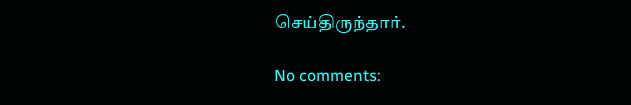செய்திருந்தார்.

No comments: